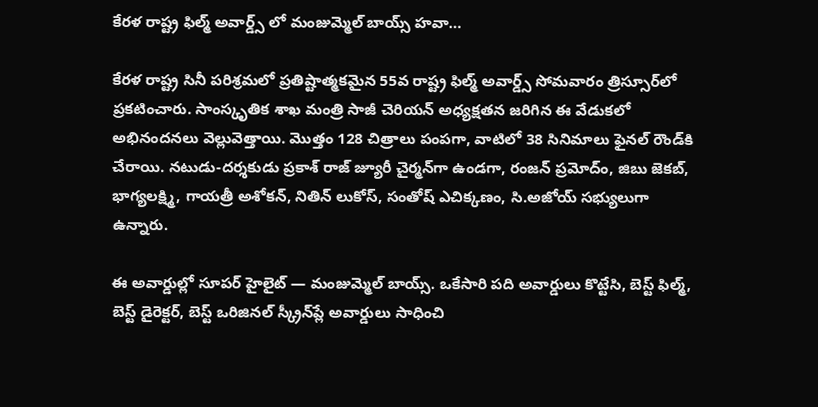కేరళ రాష్ట్ర ఫిల్మ్ అవార్డ్స్ లో మంజుమ్మెల్ బాయ్స్ హవా…

కేరళ రాష్ట్ర సినీ పరిశ్రమలో ప్రతిష్టాత్మకమైన 55వ రాష్ట్ర ఫిల్మ్ అవార్డ్స్‌ సోమవారం త్రిస్సూర్‌లో ప్రకటించారు. సాంస్కృతిక శాఖ మంత్రి సాజీ చెరియన్ అధ్యక్షతన జరిగిన ఈ వేడుకలో అభినందనలు వెల్లువెత్తాయి. మొత్తం 128 చిత్రాలు పంపగా, వాటిలో 38 సినిమాలు ఫైనల్ రౌండ్‌కి చేరాయి. నటుడు-దర్శకుడు ప్రకాశ్ రాజ్ జ్యూరీ చైర్మన్‌గా ఉండగా, రంజన్ ప్రమోద్ం, జిబు జెకబ్, భాగ్యలక్ష్మి, గాయత్రీ అశోకన్, నితిన్ లుకోస్, సంతోష్ ఎచిక్కణం, సి.అజోయ్ సభ్యులుగా ఉన్నారు.

ఈ అవార్డుల్లో సూపర్ హైలైట్ — మంజుమ్మెల్ బాయ్స్. ఒకేసారి పది అవార్డులు కొట్టేసి, బెస్ట్ ఫిల్మ్, బెస్ట్ డైరెక్టర్, బెస్ట్ ఒరిజినల్ స్క్రీన్‌ప్లే అవార్డులు సాధించి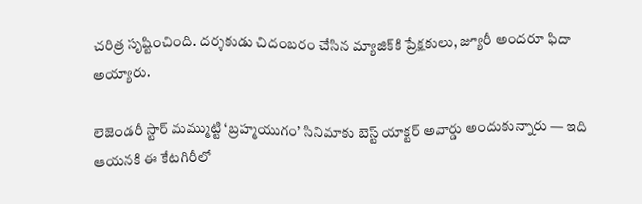చరిత్ర సృష్టించింది. దర్శకుడు చిదంబరం చేసిన మ్యాజిక్‌కి ప్రేక్షకులు, జ్యూరీ అందరూ ఫిదా అయ్యారు.

లెజెండరీ స్టార్ మమ్ముట్టి ‘బ్రహ్మయుగం’ సినిమాకు బెస్ట్ యాక్టర్ అవార్డు అందుకున్నారు — ఇది ఆయనకి ఈ కేటగిరీలో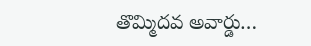తొమ్మిదవ అవార్డు…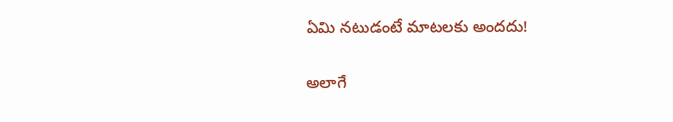ఏమి నటుడంటే మాటలకు అందదు!

అలాగే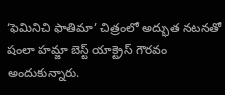‘ఫెమినిచి ఫాతిమా’ చిత్రంలో అద్భుత నటనతో షంలా హమ్జా బెస్ట్ యాక్ట్రెస్ గౌరవం అందుకున్నారు.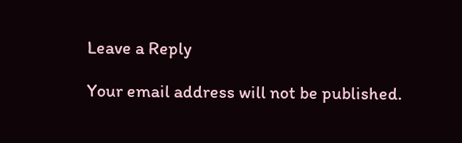Leave a Reply

Your email address will not be published.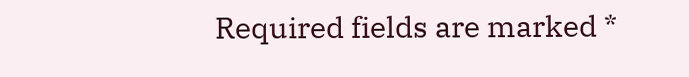Required fields are marked *